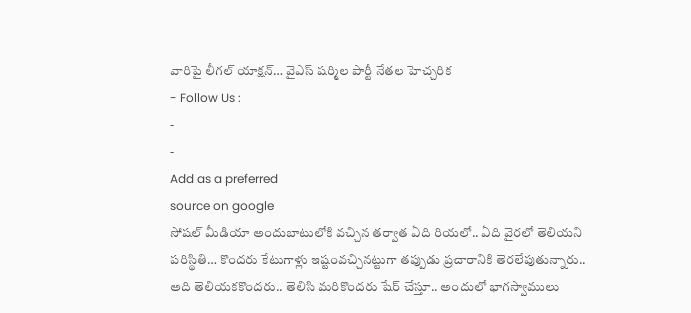వారిపై లీగల్ యాక్షన్… వైఎస్ షర్మిల పార్టీ నేతల హెచ్చరిక
- Follow Us :
-
-
Add as a preferred
source on google
సోషల్ మీడియా అందుబాటులోకి వచ్చిన తర్వాత ఏది రియలో.. ఏది వైరలో తెలియని పరిస్థితి… కొందరు కేటుగాళ్లు ఇష్టంవచ్చినట్టుగా తప్పుడు ప్రచారానికి తెరలేపుతున్నారు.. అది తెలియకకొందరు.. తెలిసి మరికొందరు షేర్ చేస్తూ.. అందులో భాగస్వాములు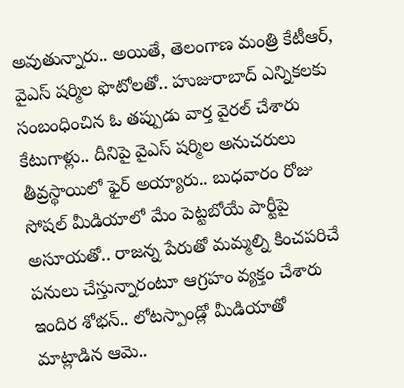అవుతున్నారు.. అయితే, తెలంగాణ మంత్రి కేటీఆర్, వైఎస్ షర్మిల ఫొటోలతో.. హుజురాబాద్ ఎన్నికలకు సంబంధించిన ఓ తప్పుడు వార్త వైరల్ చేశారు కేటుగాళ్లు.. దీనిపై వైఎస్ షర్మిల అనుచరులు తీవ్రస్థాయిలో ఫైర్ అయ్యారు.. బుధవారం రోజు సోషల్ మీడియాలో మేం పెట్టబోయే పార్టీపై అసూయతో.. రాజన్న పేరుతో మమ్మల్ని కించపరిచే పనులు చేస్తున్నారంటూ ఆగ్రహం వ్యక్తం చేశారు ఇందిర శోభన్.. లోటస్పాండ్లో మీడియాతో మాట్లాడిన ఆమె..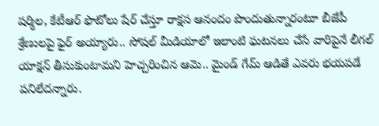షర్మిల, కేటీఆర్ ఫొటోలు షేర్ చేస్తూ రాక్షస ఆనందం పొందుతున్నారంటూ బీజేపీ శ్రేణులపై ఫైర్ అయ్యారు.. సోషల్ మీడియాలో ఇలాంటి ఘటనలు చేసే వారిపైనే లీగల్ యాక్షన్ తీసుకుంటామని హెచ్చరించిన ఆమె.. మైండ్ గేమ్ ఆడితే ఎవరు భయపడే పనిలేదన్నారు.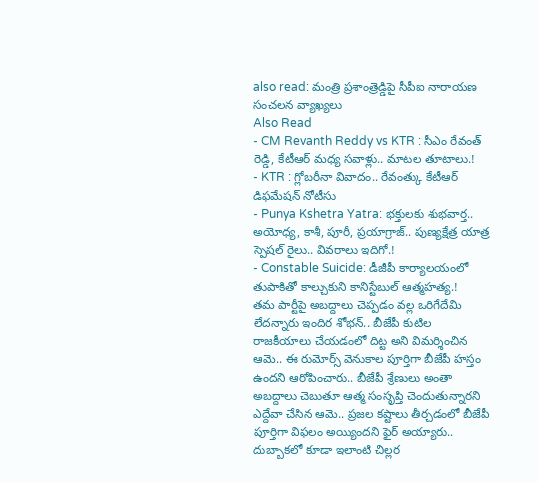also read: మంత్రి ప్రశాంత్రెడ్డిపై సీపీఐ నారాయణ సంచలన వ్యాఖ్యలు
Also Read
- CM Revanth Reddy vs KTR : సీఎం రేవంత్ రెడ్డి, కేటీఆర్ మధ్య సవాళ్లు.. మాటల తూటాలు.!
- KTR : గ్లోబరీనా వివాదం.. రేవంత్కు కేటీఆర్ డిఫమేషన్ నోటీసు
- Punya Kshetra Yatra: భక్తులకు శుభవార్త.. అయోధ్య, కాశీ, పూరీ, ప్రయాగ్రాజ్.. పుణ్యక్షేత్ర యాత్ర స్పెషల్ రైలు.. వివరాలు ఇదిగో.!
- Constable Suicide: డీజీపీ కార్యాలయంలో తుపాకితో కాల్చుకుని కానిస్టేబుల్ ఆత్మహత్య.!
తమ పార్టీపై అబద్దాలు చెప్పడం వల్ల ఒరిగేదేమి లేదన్నారు ఇందిర శోభన్.. బీజేపీ కుటిల రాజకీయాలు చేయడంలో దిట్ట అని విమర్శించిన ఆమె.. ఈ రుమోర్స్ వెనుకాల పూర్తిగా బీజేపీ హస్తం ఉందని ఆరోపించారు.. బీజేపీ శ్రేణులు అంతా అబద్దాలు చెబుతూ ఆత్మ సంసృప్తి చెందుతున్నారని ఎద్దేవా చేసిన ఆమె.. ప్రజల కష్టాలు తీర్చడంలో బీజేపీ పూర్తిగా విఫలం అయ్యిందని ఫైర్ అయ్యారు.. దుబ్బాకలో కూడా ఇలాంటి చిల్లర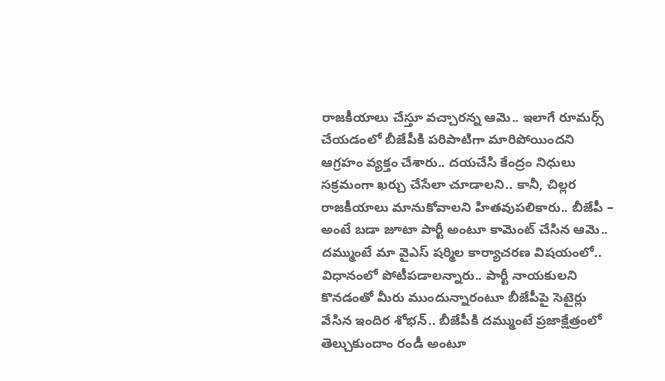రాజకీయాలు చేస్తూ వచ్చారన్న ఆమె.. ఇలాగే రూమర్స్ చేయడంలో బీజేపీకి పరిపాటిగా మారిపోయిందని ఆగ్రహం వ్యక్తం చేశారు.. దయచేసి కేంద్రం నిధులు సక్రమంగా ఖర్చు చేసేలా చూడాలని.. కానీ, చిల్లర రాజకీయాలు మానుకోవాలని హితవుపలికారు.. బీజేపీ – అంటే బడా జూటా పార్టీ అంటూ కామెంట్ చేసిన ఆమె.. దమ్ముంటే మా వైఎస్ షర్మిల కార్యాచరణ విషయంలో.. విధానంలో పోటీపడాలన్నారు.. పార్టీ నాయకులని కొనడంతో మీరు ముందున్నారంటూ బీజేపీపై సెటైర్లు వేసిన ఇందిర శోభన్.. బీజేపీకి దమ్ముంటే ప్రజాక్షేత్రంలో తెల్చుకుందాం రండీ అంటూ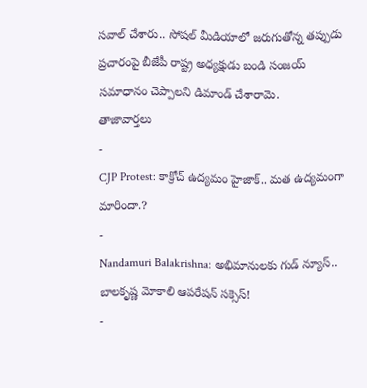సవాల్ చేశారు.. సోషల్ మీడియాలో జరుగుతోన్న తప్పుడు ప్రచారంపై బీజేపీ రాష్ట్ర అధ్యక్షుడు బండి సంజయ్ సమాధానం చెప్పాలని డిమాండ్ చేశారామె.
తాజావార్తలు
-
CJP Protest: కాక్రోచ్ ఉద్యమం హైజాక్.. మత ఉద్యమంగా మారిందా.?
-
Nandamuri Balakrishna: అభిమానులకు గుడ్ న్యూస్.. బాలకృష్ణ మోకాలి ఆపరేషన్ సక్సెస్!
-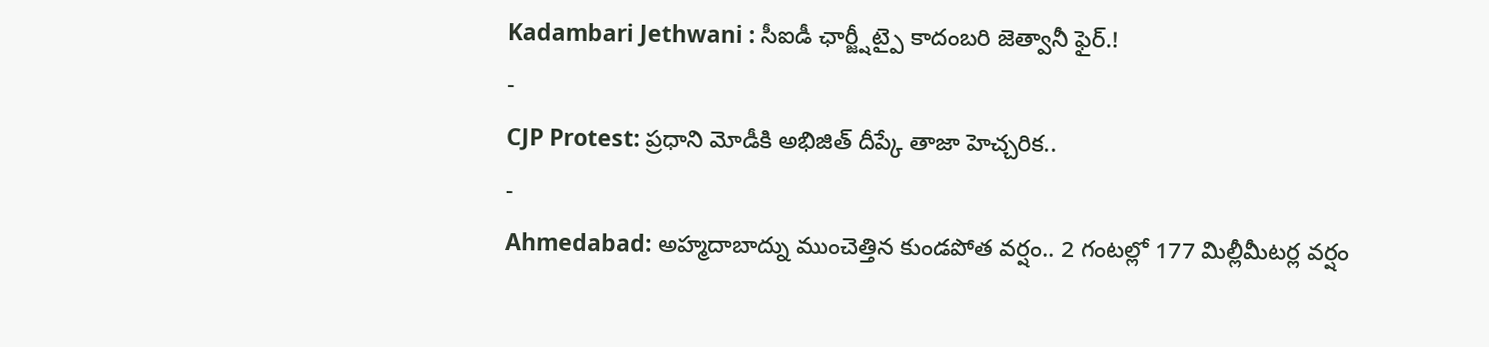Kadambari Jethwani : సీఐడీ ఛార్జ్షీట్పై కాదంబరి జెత్వానీ ఫైర్.!
-
CJP Protest: ప్రధాని మోడీకి అభిజిత్ దీప్కే తాజా హెచ్చరిక..
-
Ahmedabad: అహ్మదాబాద్ను ముంచెత్తిన కుండపోత వర్షం.. 2 గంటల్లో 177 మిల్లీమీటర్ల వర్షం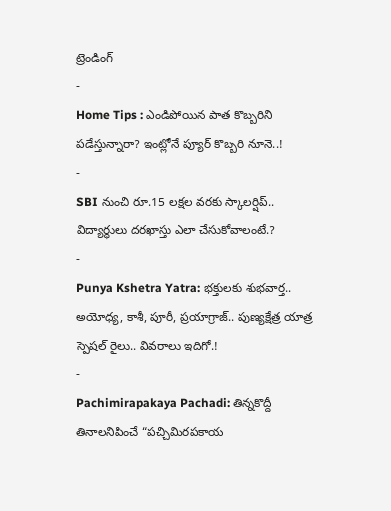ట్రెండింగ్
-
Home Tips : ఎండిపోయిన పాత కొబ్బరిని పడేస్తున్నారా? ఇంట్లోనే ప్యూర్ కొబ్బరి నూనె..!
-
SBI నుంచి రూ.15 లక్షల వరకు స్కాలర్షిప్.. విద్యార్థులు దరఖాస్తు ఎలా చేసుకోవాలంటే.?
-
Punya Kshetra Yatra: భక్తులకు శుభవార్త.. అయోధ్య, కాశీ, పూరీ, ప్రయాగ్రాజ్.. పుణ్యక్షేత్ర యాత్ర స్పెషల్ రైలు.. వివరాలు ఇదిగో.!
-
Pachimirapakaya Pachadi: తిన్నకొద్దీ తినాలనిపించే “పచ్చిమిరపకాయ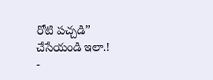రోటి పచ్చడి” చేసేయండి ఇలా.!
-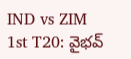IND vs ZIM 1st T20: వైభవ్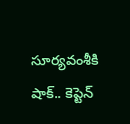సూర్యవంశీకి షాక్.. కెప్టెన్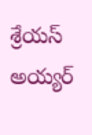శ్రేయస్ అయ్యర్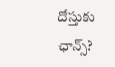దోస్తుకు ఛాన్స్?